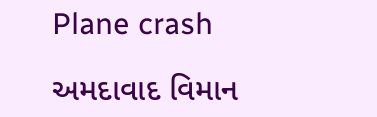Plane crash

અમદાવાદ વિમાન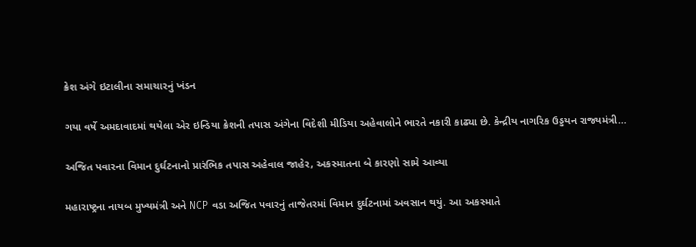ક્રેશ અંગે ઇટાલીના સમાચારનું ખંડન

ગયા વર્ષે અમદાવાદમાં થયેલા એર ઇન્ડિયા ક્રેશની તપાસ અંગેના વિદેશી મીડિયા અહેવાલોને ભારતે નકારી કાઢ્યા છે. કેન્દ્રીય નાગરિક ઉડ્ડયન રાજ્યમંત્રી…

અજિત પવારના વિમાન દુર્ઘટનાનો પ્રારંભિક તપાસ અહેવાલ જાહેર, અકસ્માતના બે કારણો સામે આવ્યા

મહારાષ્ટ્રના નાયબ મુખ્યમંત્રી અને NCP વડા અજિત પવારનું તાજેતરમાં વિમાન દુર્ઘટનામાં અવસાન થયું. આ અકસ્માતે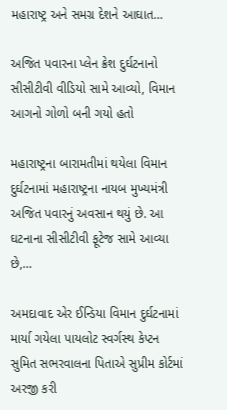મહારાષ્ટ્ર અને સમગ્ર દેશને આઘાત…

અજિત પવારના પ્લેન ક્રેશ દુર્ઘટનાનો સીસીટીવી વીડિયો સામે આવ્યો, વિમાન આગનો ગોળો બની ગયો હતો

મહારાષ્ટ્રના બારામતીમાં થયેલા વિમાન દુર્ઘટનામાં મહારાષ્ટ્રના નાયબ મુખ્યમંત્રી અજિત પવારનું અવસાન થયું છે. આ ઘટનાના સીસીટીવી ફૂટેજ સામે આવ્યા છે,…

અમદાવાદ એર ઈન્ડિયા વિમાન દુર્ઘટનામાં માર્યા ગયેલા પાયલોટ સ્વર્ગસ્થ કેપ્ટન સુમિત સભરવાલના પિતાએ સુપ્રીમ કોર્ટમાં અરજી કરી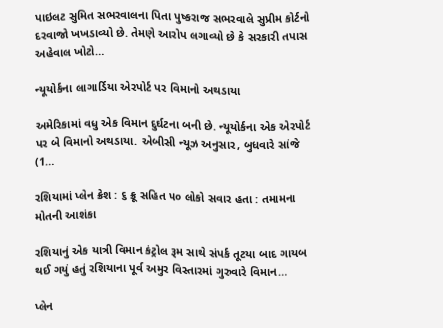પાઇલટ સુમિત સભરવાલના પિતા પુષ્કરાજ સભરવાલે સુપ્રીમ કોર્ટનો દરવાજો ખખડાવ્યો છે. તેમણે આરોપ લગાવ્યો છે કે સરકારી તપાસ અહેવાલ ખોટો…

ન્યૂયોર્કના લાગાર્ડિયા એરપોર્ટ પર વિમાનો અથડાયા

અમેરિકામાં વધુ એક વિમાન દુર્ઘટના બની છે. ન્યૂયોર્કના એક એરપોર્ટ પર બે વિમાનો અથડાયા. એબીસી ન્યૂઝ અનુસાર, બુધવારે સાંજે (1…

રશિયામાં પ્‍લેન ક્રેશ : ૬ ક્રૂ સહિત ૫૦ લોકો સવાર હતા : તમામના મોતની આશંકા

રશિયાનું એક યાત્રી વિમાન કંટ્રોલ રૂમ સાથે સંપર્ક તૂટયા બાદ ગાયબ થઈ ગયું હતું રશિયાના પૂર્વ અમુર વિસ્‍તારમાં ગુરુવારે વિમાન…

પ્લેન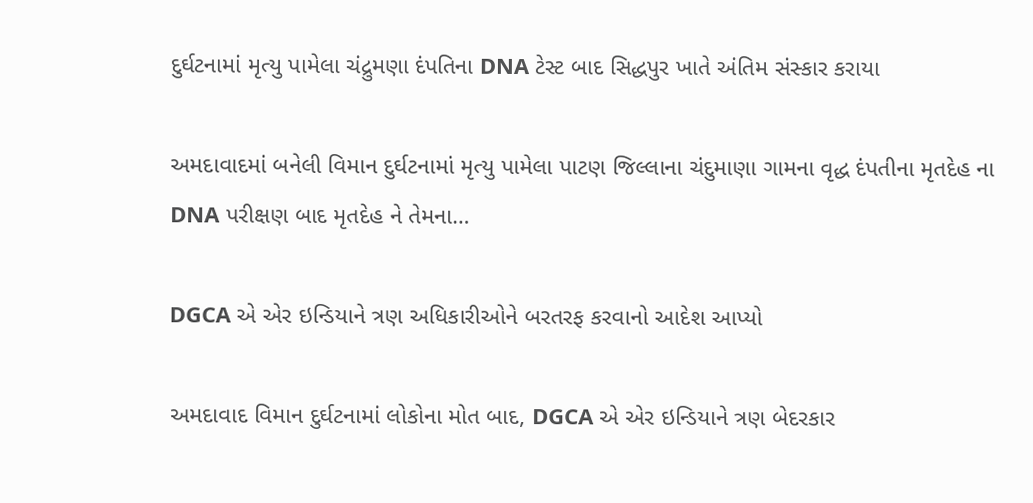દુર્ઘટનામાં મૃત્યુ પામેલા ચંદ્રુમણા દંપતિના DNA ટેસ્ટ બાદ સિદ્ધપુર ખાતે અંતિમ સંસ્કાર કરાયા

અમદાવાદમાં બનેલી વિમાન દુર્ઘટનામાં મૃત્યુ પામેલા પાટણ જિલ્લાના ચંદુમાણા ગામના વૃદ્ધ દંપતીના મૃતદેહ ના DNA પરીક્ષણ બાદ મૃતદેહ ને તેમના…

DGCA એ એર ઇન્ડિયાને ત્રણ અધિકારીઓને બરતરફ કરવાનો આદેશ આપ્યો

અમદાવાદ વિમાન દુર્ઘટનામાં લોકોના મોત બાદ, DGCA એ એર ઇન્ડિયાને ત્રણ બેદરકાર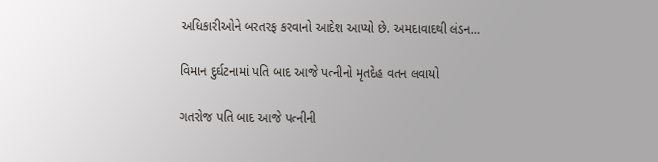અધિકારીઓને બરતરફ કરવાનો આદેશ આપ્યો છે. અમદાવાદથી લંડન…

વિમાન દુર્ઘટનામાં પતિ બાદ આજે પત્નીનો મૃતદેહ વતન લવાયો

ગતરોજ પતિ બાદ આજે પત્નીની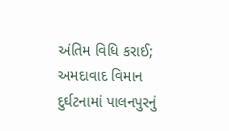અંતિમ વિધિ કરાઈ; અમદાવાદ વિમાન  દુર્ઘટનામાં પાલનપુરનું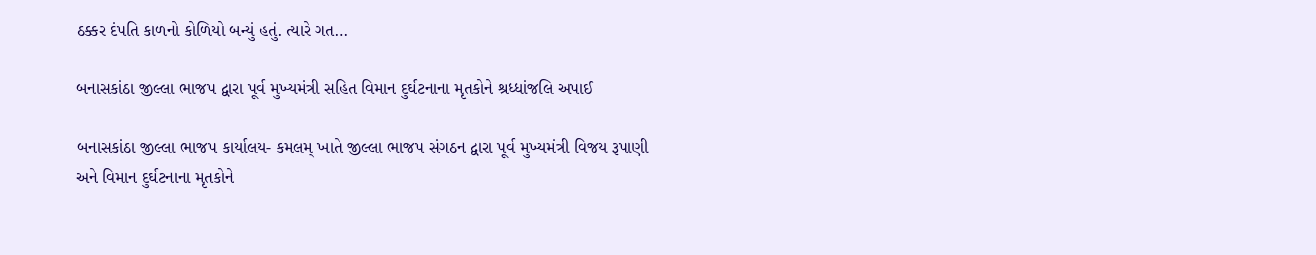ઠક્કર દંપતિ કાળનો કોળિયો બન્યું હતું. ત્યારે ગત…

બનાસકાંઠા જીલ્લા ભાજપ દ્વારા પૂર્વ મુખ્યમંત્રી સહિત વિમાન દુર્ઘટનાના મૃતકોને શ્રધ્ધાંજલિ અપાઈ

બનાસકાંઠા જીલ્લા ભાજપ કાર્યાલય- કમલમ્‌ ખાતે જીલ્લા ભાજપ સંગઠન દ્વારા પૂર્વ મુખ્યમંત્રી વિજય રૂપાણી અને વિમાન દુર્ઘટનાના મૃતકોને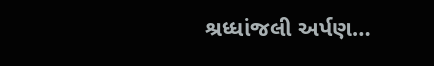શ્રધ્ધાંજલી અર્પણ…